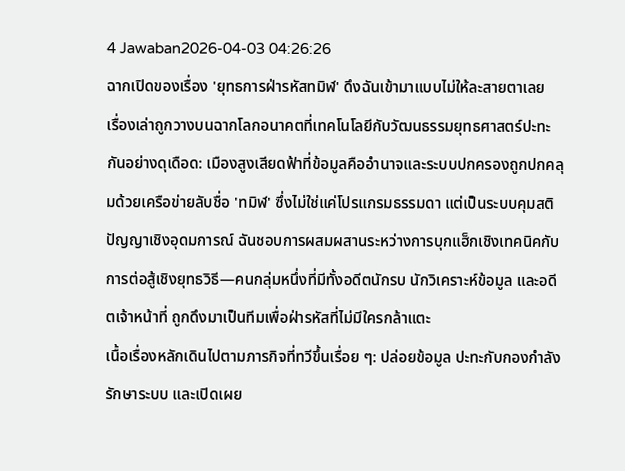4 Jawaban2026-04-03 04:26:26
ฉากเปิดของเรื่อง 'ยุทธการฝ่ารหัสทมิฬ' ดึงฉันเข้ามาแบบไม่ให้ละสายตาเลย
เรื่องเล่าถูกวางบนฉากโลกอนาคตที่เทคโนโลยีกับวัฒนธรรมยุทธศาสตร์ปะทะกันอย่างดุเดือด: เมืองสูงเสียดฟ้าที่ข้อมูลคืออำนาจและระบบปกครองถูกปกคลุมด้วยเครือข่ายลับชื่อ 'ทมิฬ' ซึ่งไม่ใช่แค่โปรแกรมธรรมดา แต่เป็นระบบคุมสติปัญญาเชิงอุดมการณ์ ฉันชอบการผสมผสานระหว่างการบุกแฮ็กเชิงเทคนิคกับการต่อสู้เชิงยุทธวิธี—คนกลุ่มหนึ่งที่มีทั้งอดีตนักรบ นักวิเคราะห์ข้อมูล และอดีตเจ้าหน้าที่ ถูกดึงมาเป็นทีมเพื่อฝ่ารหัสที่ไม่มีใครกล้าแตะ
เนื้อเรื่องหลักเดินไปตามภารกิจที่ทวีขึ้นเรื่อย ๆ: ปล่อยข้อมูล ปะทะกับกองกำลังรักษาระบบ และเปิดเผย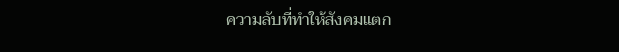ความลับที่ทำให้สังคมแตก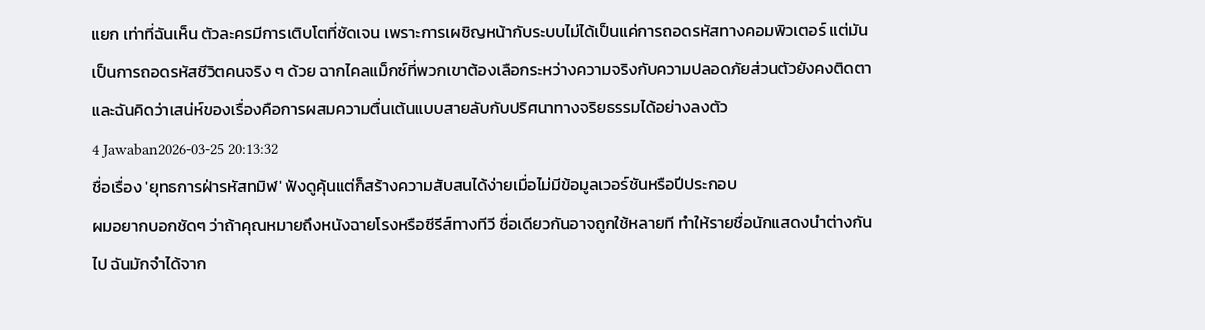แยก เท่าที่ฉันเห็น ตัวละครมีการเติบโตที่ชัดเจน เพราะการเผชิญหน้ากับระบบไม่ได้เป็นแค่การถอดรหัสทางคอมพิวเตอร์ แต่มันเป็นการถอดรหัสชีวิตคนจริง ๆ ด้วย ฉากไคลแม็กซ์ที่พวกเขาต้องเลือกระหว่างความจริงกับความปลอดภัยส่วนตัวยังคงติดตา และฉันคิดว่าเสน่ห์ของเรื่องคือการผสมความตื่นเต้นแบบสายลับกับปริศนาทางจริยธรรมได้อย่างลงตัว
4 Jawaban2026-03-25 20:13:32
ชื่อเรื่อง 'ยุทธการฝ่ารหัสทมิฬ' ฟังดูคุ้นแต่ก็สร้างความสับสนได้ง่ายเมื่อไม่มีข้อมูลเวอร์ชันหรือปีประกอบ
ผมอยากบอกชัดๆ ว่าถ้าคุณหมายถึงหนังฉายโรงหรือซีรีส์ทางทีวี ชื่อเดียวกันอาจถูกใช้หลายที ทำให้รายชื่อนักแสดงนำต่างกันไป ฉันมักจำได้จาก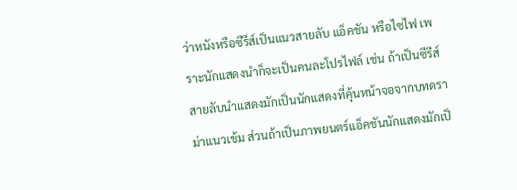ว่าหนังหรือซีรีส์เป็นแนวสายลับ แอ็คชัน หรือไซไฟ เพราะนักแสดงนำก็จะเป็นคนละโปรไฟล์ เช่น ถ้าเป็นซีรีส์สายลับนำแสดงมักเป็นนักแสดงที่คุ้นหน้าจอจากบทดราม่าแนวเข้ม ส่วนถ้าเป็นภาพยนตร์แอ็คชันนักแสดงมักเป็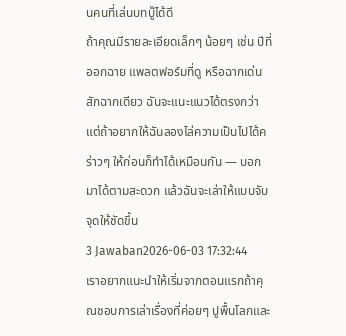นคนที่เล่นบทบู๊ได้ดี
ถ้าคุณมีรายละเอียดเล็กๆ น้อยๆ เช่น ปีที่ออกฉาย แพลตฟอร์มที่ดู หรือฉากเด่นสักฉากเดียว ฉันจะแนะแนวได้ตรงกว่า แต่ถ้าอยากให้ฉันลองไล่ความเป็นไปได้คร่าวๆ ให้ก่อนก็ทำได้เหมือนกัน — บอกมาได้ตามสะดวก แล้วฉันจะเล่าให้แบบจับจุดให้ชัดขึ้น
3 Jawaban2026-06-03 17:32:44
เราอยากแนะนำให้เริ่มจากตอนแรกถ้าคุณชอบการเล่าเรื่องที่ค่อยๆ ปูพื้นโลกและ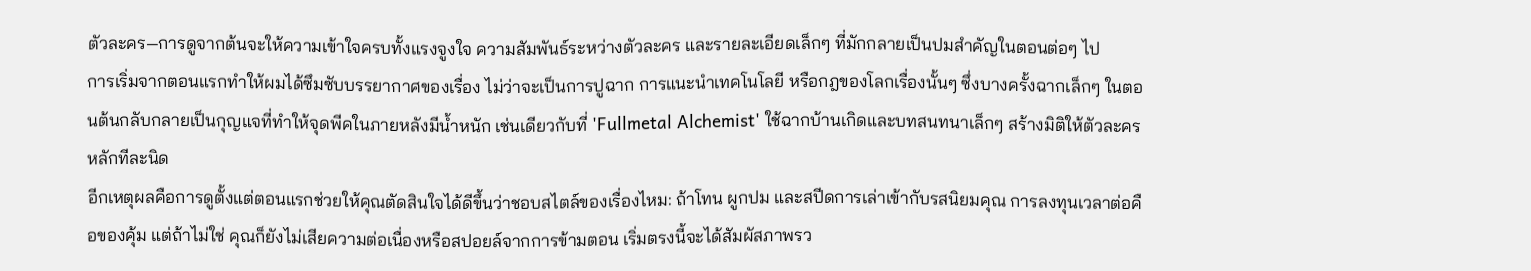ตัวละคร—การดูจากต้นจะให้ความเข้าใจครบทั้งแรงจูงใจ ความสัมพันธ์ระหว่างตัวละคร และรายละเอียดเล็กๆ ที่มักกลายเป็นปมสำคัญในตอนต่อๆ ไป
การเริ่มจากตอนแรกทำให้ผมได้ซึมซับบรรยากาศของเรื่อง ไม่ว่าจะเป็นการปูฉาก การแนะนำเทคโนโลยี หรือกฎของโลกเรื่องนั้นๆ ซึ่งบางครั้งฉากเล็กๆ ในตอนต้นกลับกลายเป็นกุญแจที่ทำให้จุดพีคในภายหลังมีน้ำหนัก เช่นเดียวกับที่ 'Fullmetal Alchemist' ใช้ฉากบ้านเกิดและบทสนทนาเล็กๆ สร้างมิติให้ตัวละครหลักทีละนิด
อีกเหตุผลคือการดูตั้งแต่ตอนแรกช่วยให้คุณตัดสินใจได้ดีขึ้นว่าชอบสไตล์ของเรื่องไหม: ถ้าโทน ผูกปม และสปีดการเล่าเข้ากับรสนิยมคุณ การลงทุนเวลาต่อคือของคุ้ม แต่ถ้าไม่ใช่ คุณก็ยังไม่เสียความต่อเนื่องหรือสปอยล์จากการข้ามตอน เริ่มตรงนี้จะได้สัมผัสภาพรว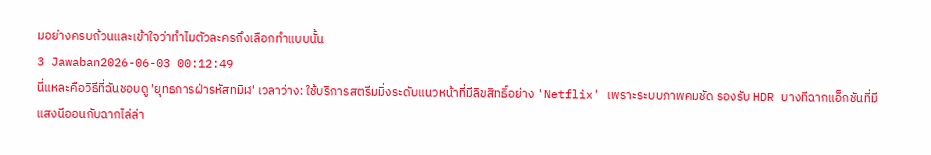มอย่างครบถ้วนและเข้าใจว่าทำไมตัวละครถึงเลือกทำแบบนั้น
3 Jawaban2026-06-03 00:12:49
นี่แหละคือวิธีที่ฉันชอบดู 'ยุทธการฝ่ารหัสทมิฬ' เวลาว่าง: ใช้บริการสตรีมมิ่งระดับแนวหน้าที่มีลิขสิทธิ์อย่าง 'Netflix' เพราะระบบภาพคมชัด รองรับ HDR บางทีฉากแอ็กชันที่มีแสงนีออนกับฉากไล่ล่า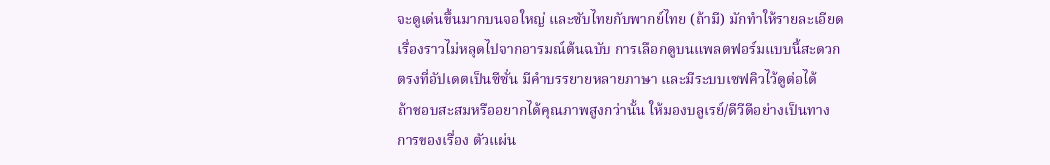จะดูเด่นขึ้นมากบนจอใหญ่ และซับไทยกับพากย์ไทย (ถ้ามี) มักทำให้รายละเอียดเรื่องราวไม่หลุดไปจากอารมณ์ต้นฉบับ การเลือกดูบนแพลตฟอร์มแบบนี้สะดวกตรงที่อัปเดตเป็นซีซั่น มีคำบรรยายหลายภาษา และมีระบบเซฟคิวไว้ดูต่อได้
ถ้าชอบสะสมหรืออยากได้คุณภาพสูงกว่านั้น ให้มองบลูเรย์/ดีวีดีอย่างเป็นทางการของเรื่อง ตัวแผ่น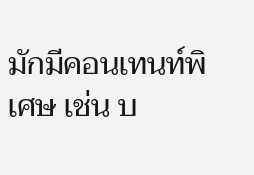มักมีคอนเทนท์พิเศษ เช่น บ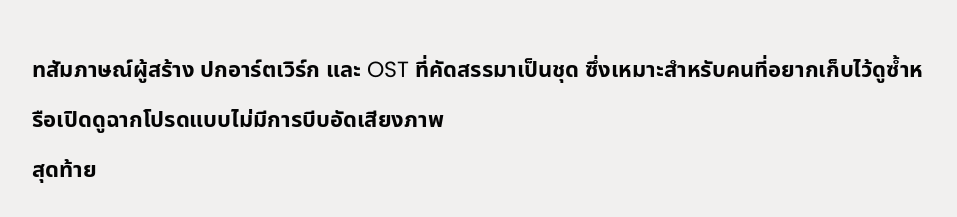ทสัมภาษณ์ผู้สร้าง ปกอาร์ตเวิร์ก และ OST ที่คัดสรรมาเป็นชุด ซึ่งเหมาะสำหรับคนที่อยากเก็บไว้ดูซ้ำหรือเปิดดูฉากโปรดแบบไม่มีการบีบอัดเสียงภาพ
สุดท้าย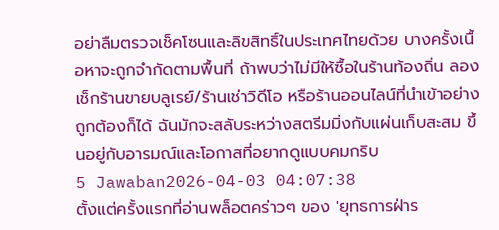อย่าลืมตรวจเช็คโซนและลิขสิทธิ์ในประเทศไทยด้วย บางครั้งเนื้อหาจะถูกจำกัดตามพื้นที่ ถ้าพบว่าไม่มีให้ซื้อในร้านท้องถิ่น ลองเช็กร้านขายบลูเรย์/ร้านเช่าวิดีโอ หรือร้านออนไลน์ที่นำเข้าอย่างถูกต้องก็ได้ ฉันมักจะสลับระหว่างสตรีมมิ่งกับแผ่นเก็บสะสม ขึ้นอยู่กับอารมณ์และโอกาสที่อยากดูแบบคมกริบ
5 Jawaban2026-04-03 04:07:38
ตั้งแต่ครั้งแรกที่อ่านพล็อตคร่าวๆ ของ 'ยุทธการฝ่าร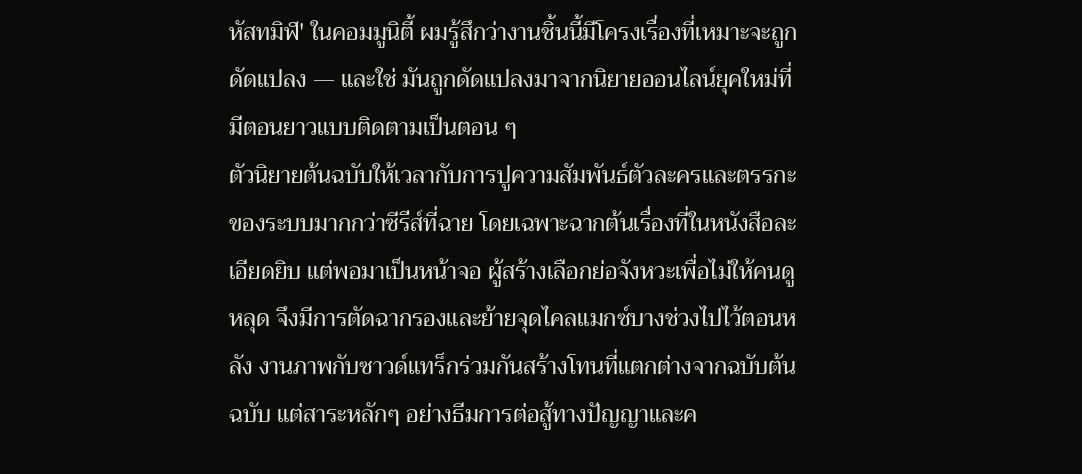หัสทมิฬ' ในคอมมูนิตี้ ผมรู้สึกว่างานชิ้นนี้มีโครงเรื่องที่เหมาะจะถูกดัดแปลง — และใช่ มันถูกดัดแปลงมาจากนิยายออนไลน์ยุคใหม่ที่มีตอนยาวแบบติดตามเป็นตอน ๆ
ตัวนิยายต้นฉบับให้เวลากับการปูความสัมพันธ์ตัวละครและตรรกะของระบบมากกว่าซีรีส์ที่ฉาย โดยเฉพาะฉากต้นเรื่องที่ในหนังสือละเอียดยิบ แต่พอมาเป็นหน้าจอ ผู้สร้างเลือกย่อจังหวะเพื่อไม่ให้คนดูหลุด จึงมีการตัดฉากรองและย้ายจุดไคลแมกซ์บางช่วงไปไว้ตอนหลัง งานภาพกับซาวด์แทร็กร่วมกันสร้างโทนที่แตกต่างจากฉบับต้นฉบับ แต่สาระหลักๆ อย่างธีมการต่อสู้ทางปัญญาและค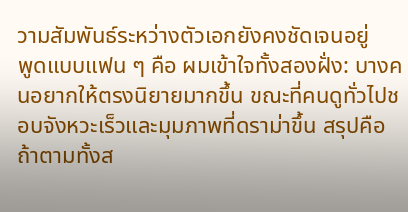วามสัมพันธ์ระหว่างตัวเอกยังคงชัดเจนอยู่
พูดแบบแฟน ๆ คือ ผมเข้าใจทั้งสองฝั่ง: บางคนอยากให้ตรงนิยายมากขึ้น ขณะที่คนดูทั่วไปชอบจังหวะเร็วและมุมภาพที่ดราม่าขึ้น สรุปคือถ้าตามทั้งส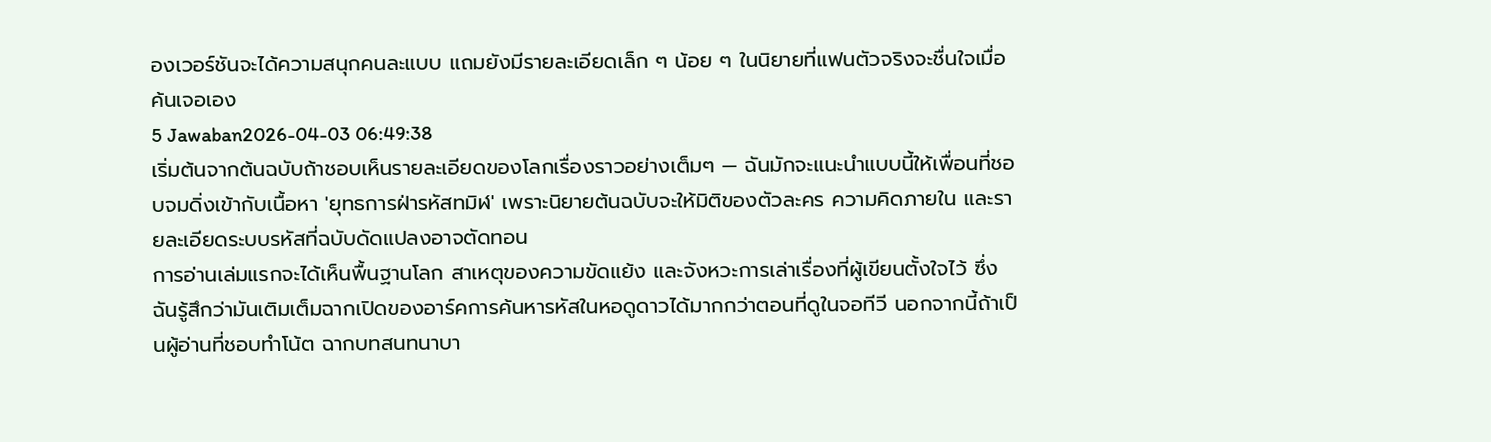องเวอร์ชันจะได้ความสนุกคนละแบบ แถมยังมีรายละเอียดเล็ก ๆ น้อย ๆ ในนิยายที่แฟนตัวจริงจะชื่นใจเมื่อค้นเจอเอง
5 Jawaban2026-04-03 06:49:38
เริ่มต้นจากต้นฉบับถ้าชอบเห็นรายละเอียดของโลกเรื่องราวอย่างเต็มๆ — ฉันมักจะแนะนำแบบนี้ให้เพื่อนที่ชอบจมดิ่งเข้ากับเนื้อหา 'ยุทธการฝ่ารหัสทมิฬ' เพราะนิยายต้นฉบับจะให้มิติของตัวละคร ความคิดภายใน และรายละเอียดระบบรหัสที่ฉบับดัดแปลงอาจตัดทอน
การอ่านเล่มแรกจะได้เห็นพื้นฐานโลก สาเหตุของความขัดแย้ง และจังหวะการเล่าเรื่องที่ผู้เขียนตั้งใจไว้ ซึ่งฉันรู้สึกว่ามันเติมเต็มฉากเปิดของอาร์คการค้นหารหัสในหอดูดาวได้มากกว่าตอนที่ดูในจอทีวี นอกจากนี้ถ้าเป็นผู้อ่านที่ชอบทำโน้ต ฉากบทสนทนาบา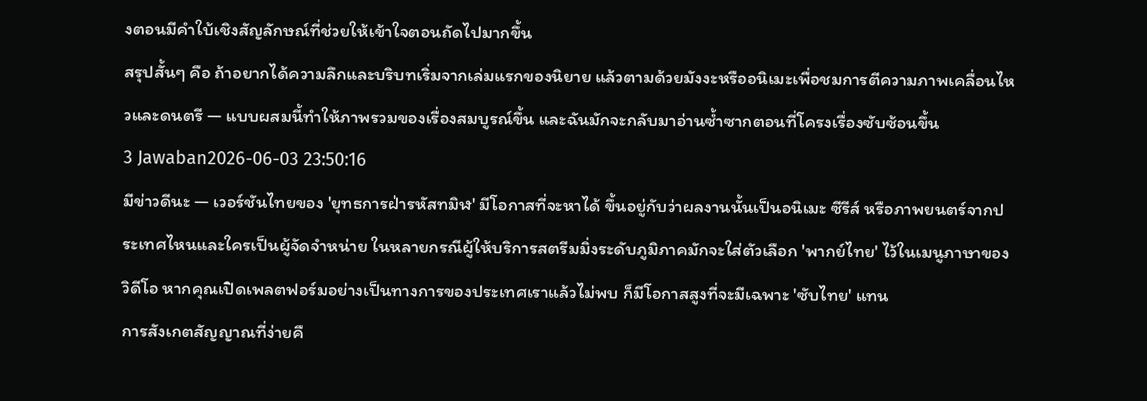งตอนมีคำใบ้เชิงสัญลักษณ์ที่ช่วยให้เข้าใจตอนถัดไปมากขึ้น
สรุปสั้นๆ คือ ถ้าอยากได้ความลึกและบริบทเริ่มจากเล่มแรกของนิยาย แล้วตามด้วยมังงะหรืออนิเมะเพื่อชมการตีความภาพเคลื่อนไหวและดนตรี — แบบผสมนี้ทำให้ภาพรวมของเรื่องสมบูรณ์ขึ้น และฉันมักจะกลับมาอ่านซ้ำซากตอนที่โครงเรื่องซับซ้อนขึ้น
3 Jawaban2026-06-03 23:50:16
มีข่าวดีนะ — เวอร์ชันไทยของ 'ยุทธการฝ่ารหัสทมิฬ' มีโอกาสที่จะหาได้ ขึ้นอยู่กับว่าผลงานนั้นเป็นอนิเมะ ซีรีส์ หรือภาพยนตร์จากประเทศไหนและใครเป็นผู้จัดจำหน่าย ในหลายกรณีผู้ให้บริการสตรีมมิ่งระดับภูมิภาคมักจะใส่ตัวเลือก 'พากย์ไทย' ไว้ในเมนูภาษาของวิดีโอ หากคุณเปิดเพลตฟอร์มอย่างเป็นทางการของประเทศเราแล้วไม่พบ ก็มีโอกาสสูงที่จะมีเฉพาะ 'ซับไทย' แทน
การสังเกตสัญญาณที่ง่ายคื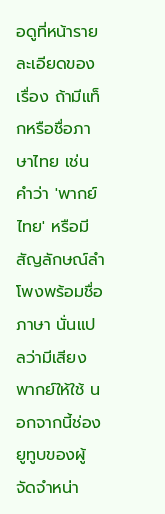อดูที่หน้ารายละเอียดของเรื่อง ถ้ามีแท็กหรือชื่อภาษาไทย เช่นคำว่า 'พากย์ไทย' หรือมีสัญลักษณ์ลำโพงพร้อมชื่อภาษา นั่นแปลว่ามีเสียงพากย์ให้ใช้ นอกจากนี้ช่องยูทูบของผู้จัดจำหน่า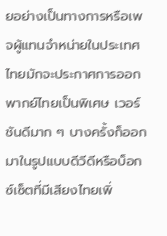ยอย่างเป็นทางการหรือเพจผู้แทนจำหน่ายในประเทศไทยมักจะประกาศการออกพากย์ไทยเป็นพิเศษ เวอร์ชันดีมาก ๆ บางครั้งก็ออกมาในรูปแบบดีวีดีหรือบ็อกซ์เซ็ตที่มีเสียงไทยเพิ่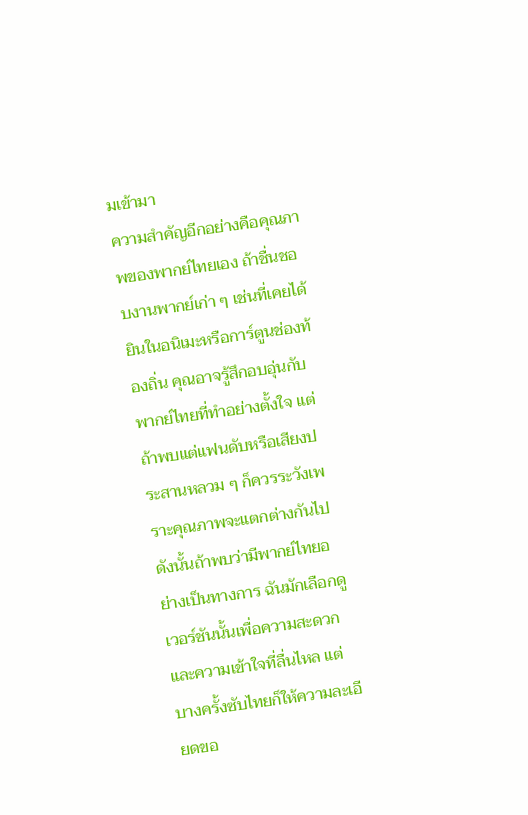มเข้ามา
ความสำคัญอีกอย่างคือคุณภาพของพากย์ไทยเอง ถ้าชื่นชอบงานพากย์เก่า ๆ เช่นที่เคยได้ยินในอนิเมะหรือการ์ตูนช่องท้องถิ่น คุณอาจรู้สึกอบอุ่นกับพากย์ไทยที่ทำอย่างตั้งใจ แต่ถ้าพบแต่แฟนดับหรือเสียงประสานหลวม ๆ ก็ควรระวังเพราะคุณภาพจะแตกต่างกันไป ดังนั้นถ้าพบว่ามีพากย์ไทยอย่างเป็นทางการ ฉันมักเลือกดูเวอร์ชันนั้นเพื่อความสะดวกและความเข้าใจที่ลื่นไหล แต่บางครั้งซับไทยก็ให้ความละเอียดขอ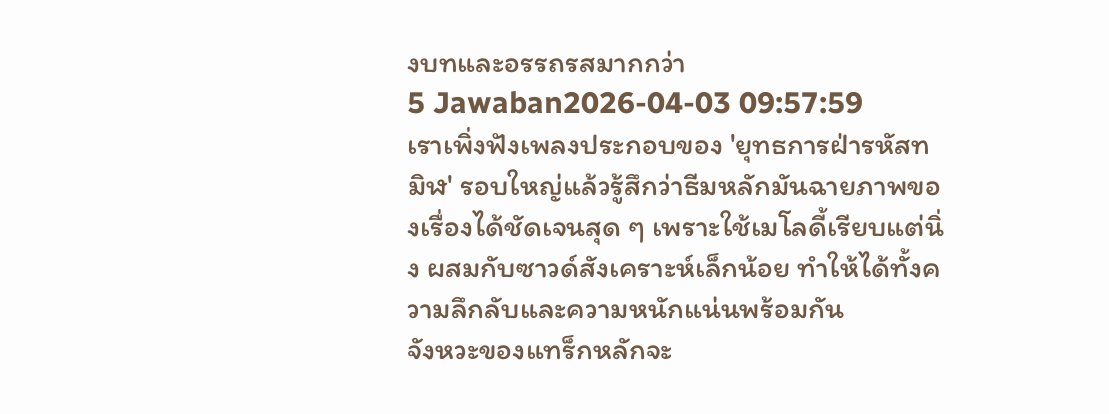งบทและอรรถรสมากกว่า
5 Jawaban2026-04-03 09:57:59
เราเพิ่งฟังเพลงประกอบของ 'ยุทธการฝ่ารหัสทมิฬ' รอบใหญ่แล้วรู้สึกว่าธีมหลักมันฉายภาพของเรื่องได้ชัดเจนสุด ๆ เพราะใช้เมโลดี้เรียบแต่นิ่ง ผสมกับซาวด์สังเคราะห์เล็กน้อย ทำให้ได้ทั้งความลึกลับและความหนักแน่นพร้อมกัน
จังหวะของแทร็กหลักจะ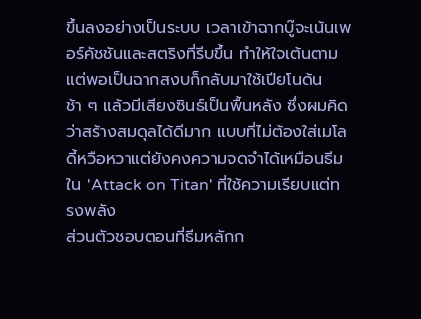ขึ้นลงอย่างเป็นระบบ เวลาเข้าฉากบู๊จะเน้นเพอร์คัชชันและสตริงที่รีบขึ้น ทำให้ใจเต้นตาม แต่พอเป็นฉากสงบก็กลับมาใช้เปียโนด้นช้า ๆ แล้วมีเสียงซินธ์เป็นพื้นหลัง ซึ่งผมคิดว่าสร้างสมดุลได้ดีมาก แบบที่ไม่ต้องใส่เมโลดี้หวือหวาแต่ยังคงความจดจำได้เหมือนธีมใน 'Attack on Titan' ที่ใช้ความเรียบแต่ทรงพลัง
ส่วนตัวชอบตอนที่ธีมหลักก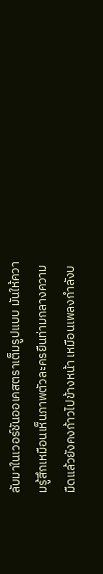ลับมาในเวอร์ชันออเคสตราเต็มรูปแบบ มันให้ความรู้สึกเหมือนเห็นภาพตัวละครยืนท่ามกลางความมืดแล้วยังคงก้าวไปข้างหน้า เหมือนเพลงกำลังบ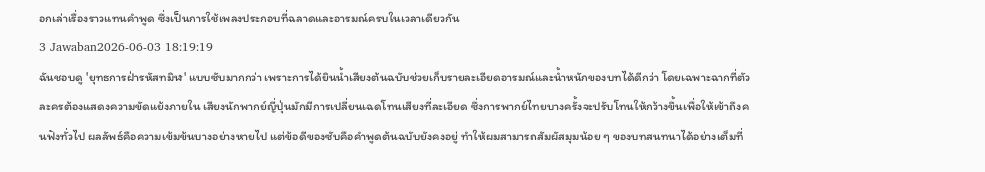อกเล่าเรื่องราวแทนคำพูด ซึ่งเป็นการใช้เพลงประกอบที่ฉลาดและอารมณ์ครบในเวลาเดียวกัน
3 Jawaban2026-06-03 18:19:19
ฉันชอบดู 'ยุทธการฝ่ารหัสทมิฬ' แบบซับมากกว่า เพราะการได้ยินน้ำเสียงต้นฉบับช่วยเก็บรายละเอียดอารมณ์และน้ำหนักของบทได้ดีกว่า โดยเฉพาะฉากที่ตัวละครต้องแสดงความขัดแย้งภายใน เสียงนักพากย์ญี่ปุ่นมักมีการเปลี่ยนเฉดโทนเสียงที่ละเอียด ซึ่งการพากย์ไทยบางครั้งจะปรับโทนให้กว้างขึ้นเพื่อให้เข้าถึงคนฟังทั่วไป ผลลัพธ์คือความเข้มข้นบางอย่างหายไป แต่ข้อดีของซับคือคำพูดต้นฉบับยังคงอยู่ ทำให้ผมสามารถสัมผัสมุมน้อย ๆ ของบทสนทนาได้อย่างเต็มที่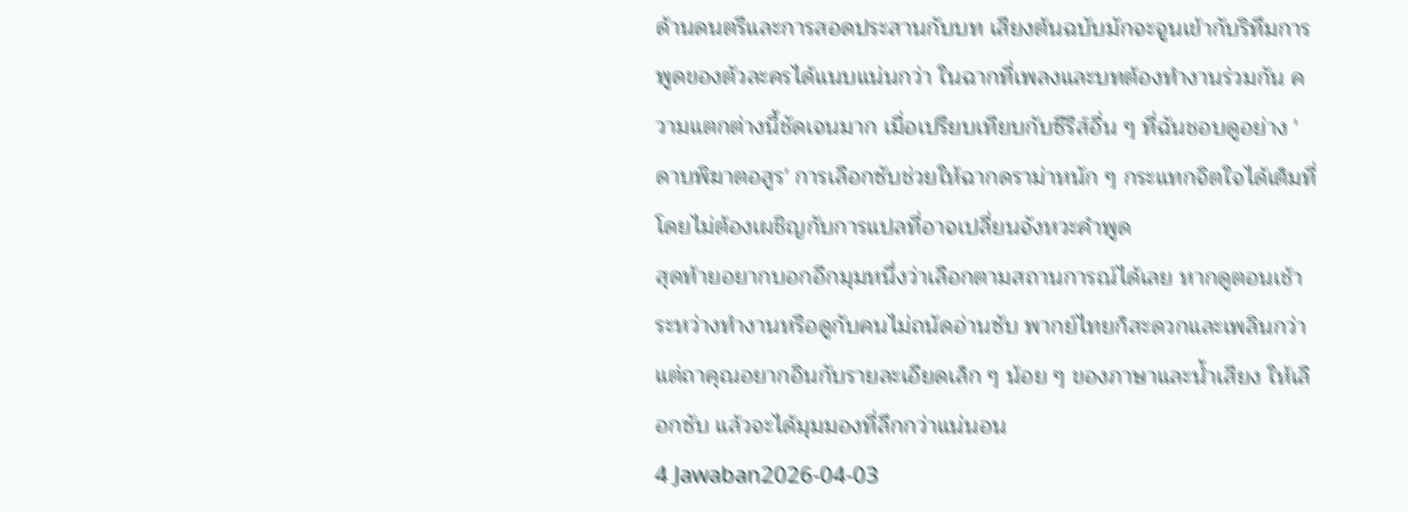ด้านดนตรีและการสอดประสานกับบท เสียงต้นฉบับมักจะจูนเข้ากับริทึมการพูดของตัวละครได้แนบแน่นกว่า ในฉากที่เพลงและบทต้องทำงานร่วมกัน ความแตกต่างนี้ชัดเจนมาก เมื่อเปรียบเทียบกับซีรีส์อื่น ๆ ที่ฉันชอบดูอย่าง 'ดาบพิฆาตอสูร' การเลือกซับช่วยให้ฉากดราม่าหนัก ๆ กระแทกจิตใจได้เต็มที่โดยไม่ต้องเผชิญกับการแปลที่อาจเปลี่ยนจังหวะคำพูด
สุดท้ายอยากบอกอีกมุมหนึ่งว่าเลือกตามสถานการณ์ได้เลย หากดูตอนเช้าระหว่างทำงานหรือดูกับคนไม่ถนัดอ่านซับ พากย์ไทยก็สะดวกและเพลินกว่า แต่ถาคุณอยากอินกับรายละเอียดเล็ก ๆ น้อย ๆ ของภาษาและน้ำเสียง ให้เลือกซับ แล้วจะได้มุมมองที่ลึกกว่าแน่นอน
4 Jawaban2026-04-03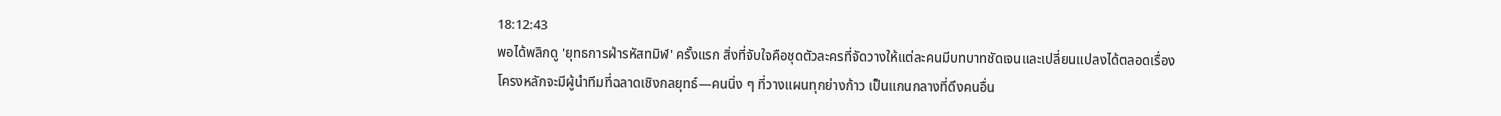18:12:43
พอได้พลิกดู 'ยุทธการฝ่ารหัสทมิฬ' ครั้งแรก สิ่งที่จับใจคือชุดตัวละครที่จัดวางให้แต่ละคนมีบทบาทชัดเจนและเปลี่ยนแปลงได้ตลอดเรื่อง
โครงหลักจะมีผู้นำทีมที่ฉลาดเชิงกลยุทธ์—คนนิ่ง ๆ ที่วางแผนทุกย่างก้าว เป็นแกนกลางที่ดึงคนอื่น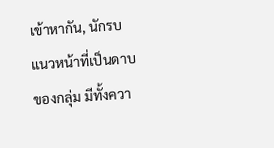เข้าหากัน, นักรบแนวหน้าที่เป็นดาบของกลุ่ม มีทั้งควา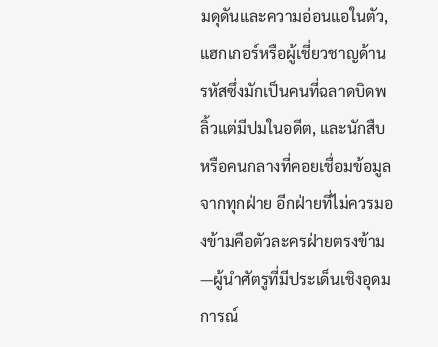มดุดันและความอ่อนแอในตัว, แฮกเกอร์หรือผู้เชี่ยวชาญด้านรหัสซึ่งมักเป็นคนที่ฉลาดบิดพลิ้วแต่มีปมในอดีต, และนักสืบหรือคนกลางที่คอยเชื่อมข้อมูลจากทุกฝ่าย อีกฝ่ายที่ไม่ควรมองข้ามคือตัวละครฝ่ายตรงข้าม—ผู้นำศัตรูที่มีประเด็นเชิงอุดมการณ์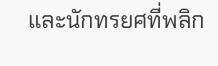และนักทรยศที่พลิก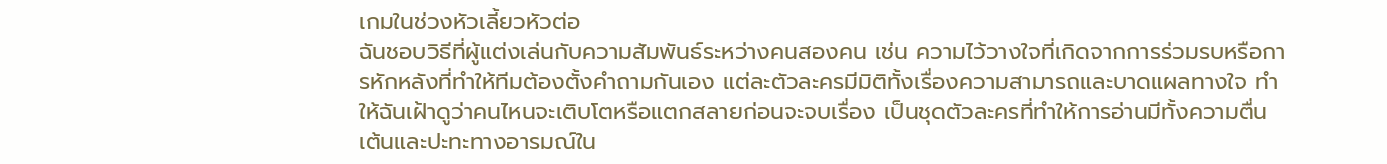เกมในช่วงหัวเลี้ยวหัวต่อ
ฉันชอบวิธีที่ผู้แต่งเล่นกับความสัมพันธ์ระหว่างคนสองคน เช่น ความไว้วางใจที่เกิดจากการร่วมรบหรือการหักหลังที่ทำให้ทีมต้องตั้งคำถามกันเอง แต่ละตัวละครมีมิติทั้งเรื่องความสามารถและบาดแผลทางใจ ทำให้ฉันเฝ้าดูว่าคนไหนจะเติบโตหรือแตกสลายก่อนจะจบเรื่อง เป็นชุดตัวละครที่ทำให้การอ่านมีทั้งความตื่นเต้นและปะทะทางอารมณ์ใน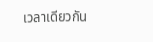เวลาเดียวกัน